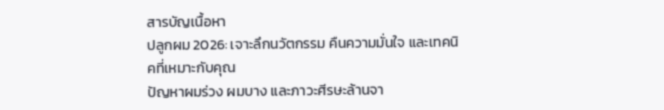สารบัญเนื้อหา
ปลูกผม 2026: เจาะลึกนวัตกรรม คืนความมั่นใจ และเทคนิคที่เหมาะกับคุณ
ปัญหาผมร่วง ผมบาง และภาวะศีรษะล้านจา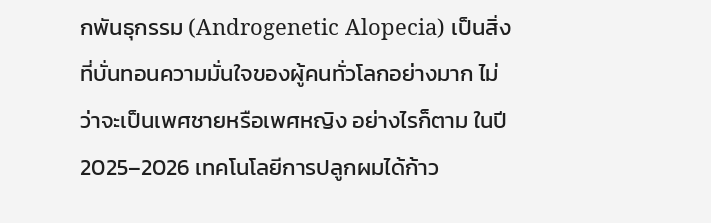กพันธุกรรม (Androgenetic Alopecia) เป็นสิ่งที่บั่นทอนความมั่นใจของผู้คนทั่วโลกอย่างมาก ไม่ว่าจะเป็นเพศชายหรือเพศหญิง อย่างไรก็ตาม ในปี 2025–2026 เทคโนโลยีการปลูกผมได้ก้าว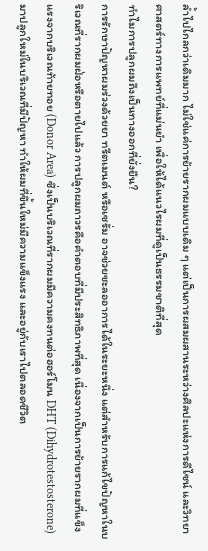ล้ำไปไกลกว่าเดิมมาก ไม่ใช่แค่การย้ายรากผมแบบเดิม ๆ แต่เป็นการผสมผสานระหว่างศิลปะแห่งการดีไซน์ และวิทยาศาสตร์ทางการแพทย์ที่แม่นยำ เพื่อให้ได้แนวไรผมที่ดูเป็นธรรมชาติที่สุด
ทำไมการปลูกผมถึงเป็นทางออกที่ยั่งยืน?
การรักษาปัญหาผมร่วงด้วยยา ทรีตเมนต์ หรือเซรั่ม อาจช่วยชะลออาการได้ในระยะหนึ่ง แต่สำหรับการแก้ไขปัญหาในบริเวณที่รากผมฝ่อหรือตายไปแล้ว การปลูกผมถาวรคือคำตอบที่มีประสิทธิภาพที่สุด เนื่องจากเป็นการย้ายรากผมที่แข็งแรงจากบริเวณท้ายทอย (Donor Area) ซึ่งเป็นบริเวณที่รากผมมีความคงทนต่อฮอร์โมน DHT (Dihydrotestosterone) มาปลูกใหม่ในบริเวณที่มีปัญหา ทำให้ผมที่ขึ้นใหม่มีความแข็งแรง และอยู่กับเราไปตลอดชีวิต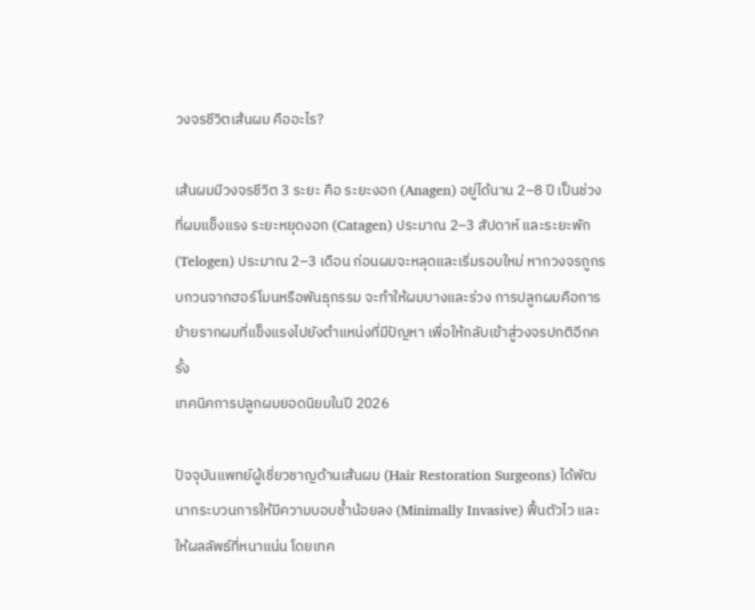วงจรชีวิตเส้นผม คืออะไร?

เส้นผมมีวงจรชีวิต 3 ระยะ คือ ระยะงอก (Anagen) อยู่ได้นาน 2–8 ปี เป็นช่วงที่ผมแข็งแรง ระยะหยุดงอก (Catagen) ประมาณ 2–3 สัปดาห์ และระยะพัก (Telogen) ประมาณ 2–3 เดือน ก่อนผมจะหลุดและเริ่มรอบใหม่ หากวงจรถูกรบกวนจากฮอร์โมนหรือพันธุกรรม จะทำให้ผมบางและร่วง การปลูกผมคือการย้ายรากผมที่แข็งแรงไปยังตำแหน่งที่มีปัญหา เพื่อให้กลับเข้าสู่วงจรปกติอีกครั้ง
เทคนิคการปลูกผมยอดนิยมในปี 2026

ปัจจุบันแพทย์ผู้เชี่ยวชาญด้านเส้นผม (Hair Restoration Surgeons) ได้พัฒนากระบวนการให้มีความบอบช้ำน้อยลง (Minimally Invasive) ฟื้นตัวไว และให้ผลลัพธ์ที่หนาแน่น โดยเทค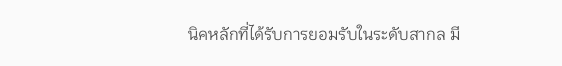นิคหลักที่ได้รับการยอมรับในระดับสากล มี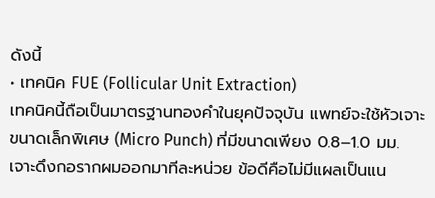ดังนี้
• เทคนิค FUE (Follicular Unit Extraction)
เทคนิคนี้ถือเป็นมาตรฐานทองคำในยุคปัจจุบัน แพทย์จะใช้หัวเจาะขนาดเล็กพิเศษ (Micro Punch) ที่มีขนาดเพียง 0.8–1.0 มม. เจาะดึงกอรากผมออกมาทีละหน่วย ข้อดีคือไม่มีแผลเป็นแน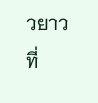วยาวที่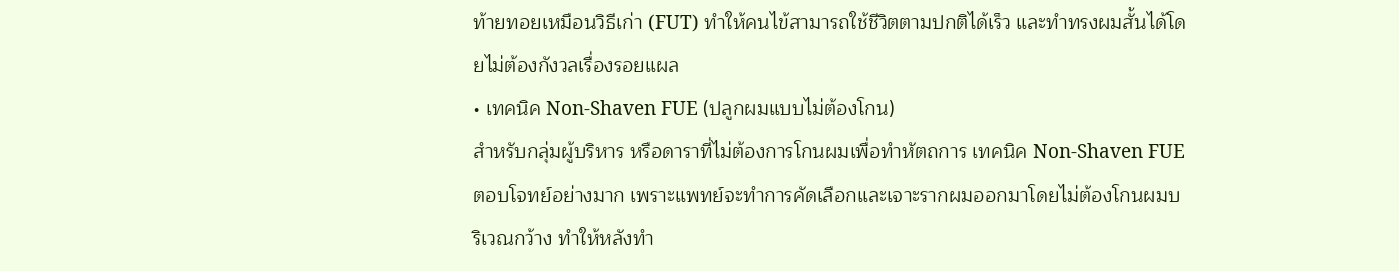ท้ายทอยเหมือนวิธีเก่า (FUT) ทำให้คนไข้สามารถใช้ชีวิตตามปกติได้เร็ว และทำทรงผมสั้นได้โดยไม่ต้องกังวลเรื่องรอยแผล
• เทคนิค Non-Shaven FUE (ปลูกผมแบบไม่ต้องโกน)
สำหรับกลุ่มผู้บริหาร หรือดาราที่ไม่ต้องการโกนผมเพื่อทำหัตถการ เทคนิค Non-Shaven FUE ตอบโจทย์อย่างมาก เพราะแพทย์จะทำการคัดเลือกและเจาะรากผมออกมาโดยไม่ต้องโกนผมบริเวณกว้าง ทำให้หลังทำ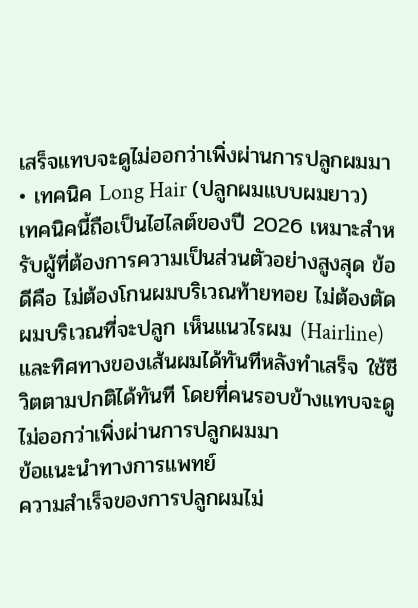เสร็จแทบจะดูไม่ออกว่าเพิ่งผ่านการปลูกผมมา
• เทคนิค Long Hair (ปลูกผมแบบผมยาว)
เทคนิคนี้ถือเป็นไฮไลต์ของปี 2026 เหมาะสำหรับผู้ที่ต้องการความเป็นส่วนตัวอย่างสูงสุด ข้อดีคือ ไม่ต้องโกนผมบริเวณท้ายทอย ไม่ต้องตัดผมบริเวณที่จะปลูก เห็นแนวไรผม (Hairline) และทิศทางของเส้นผมได้ทันทีหลังทำเสร็จ ใช้ชีวิตตามปกติได้ทันที โดยที่คนรอบข้างแทบจะดูไม่ออกว่าเพิ่งผ่านการปลูกผมมา
ข้อแนะนำทางการแพทย์
ความสำเร็จของการปลูกผมไม่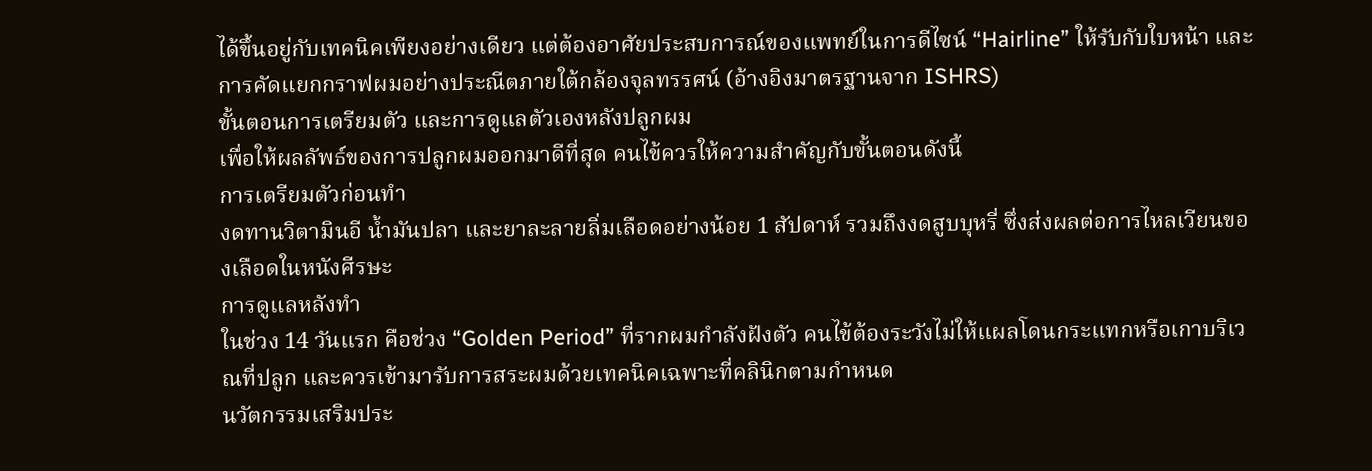ได้ขึ้นอยู่กับเทคนิคเพียงอย่างเดียว แต่ต้องอาศัยประสบการณ์ของแพทย์ในการดีไซน์ “Hairline” ให้รับกับใบหน้า และการคัดแยกกราฟผมอย่างประณีตภายใต้กล้องจุลทรรศน์ (อ้างอิงมาตรฐานจาก ISHRS)
ขั้นตอนการเตรียมตัว และการดูแลตัวเองหลังปลูกผม
เพื่อให้ผลลัพธ์ของการปลูกผมออกมาดีที่สุด คนไข้ควรให้ความสำคัญกับขั้นตอนดังนี้
การเตรียมตัวก่อนทำ
งดทานวิตามินอี น้ำมันปลา และยาละลายลิ่มเลือดอย่างน้อย 1 สัปดาห์ รวมถึงงดสูบบุหรี่ ซึ่งส่งผลต่อการไหลเวียนของเลือดในหนังศีรษะ
การดูแลหลังทำ
ในช่วง 14 วันแรก คือช่วง “Golden Period” ที่รากผมกำลังฝังตัว คนไข้ต้องระวังไม่ให้แผลโดนกระแทกหรือเกาบริเวณที่ปลูก และควรเข้ามารับการสระผมด้วยเทคนิคเฉพาะที่คลินิกตามกำหนด
นวัตกรรมเสริมประ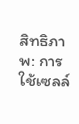สิทธิภาพ: การใช้เซลล์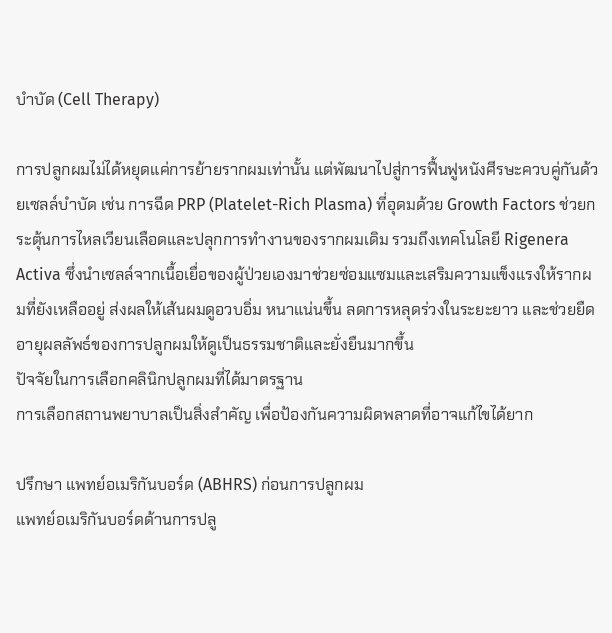บำบัด (Cell Therapy)

การปลูกผมไม่ได้หยุดแค่การย้ายรากผมเท่านั้น แต่พัฒนาไปสู่การฟื้นฟูหนังศีรษะควบคู่กันด้วยเซลล์บำบัด เช่น การฉีด PRP (Platelet-Rich Plasma) ที่อุดมด้วย Growth Factors ช่วยกระตุ้นการไหลเวียนเลือดและปลุกการทำงานของรากผมเดิม รวมถึงเทคโนโลยี Rigenera Activa ซึ่งนำเซลล์จากเนื้อเยื่อของผู้ป่วยเองมาช่วยซ่อมแซมและเสริมความแข็งแรงให้รากผมที่ยังเหลืออยู่ ส่งผลให้เส้นผมดูอวบอิ่ม หนาแน่นขึ้น ลดการหลุดร่วงในระยะยาว และช่วยยืดอายุผลลัพธ์ของการปลูกผมให้ดูเป็นธรรมชาติและยั่งยืนมากขึ้น
ปัจจัยในการเลือกคลินิกปลูกผมที่ได้มาตรฐาน
การเลือกสถานพยาบาลเป็นสิ่งสำคัญ เพื่อป้องกันความผิดพลาดที่อาจแก้ไขได้ยาก

ปรึกษา แพทย์อเมริกันบอร์ด (ABHRS) ก่อนการปลูกผม
แพทย์อเมริกันบอร์ดด้านการปลู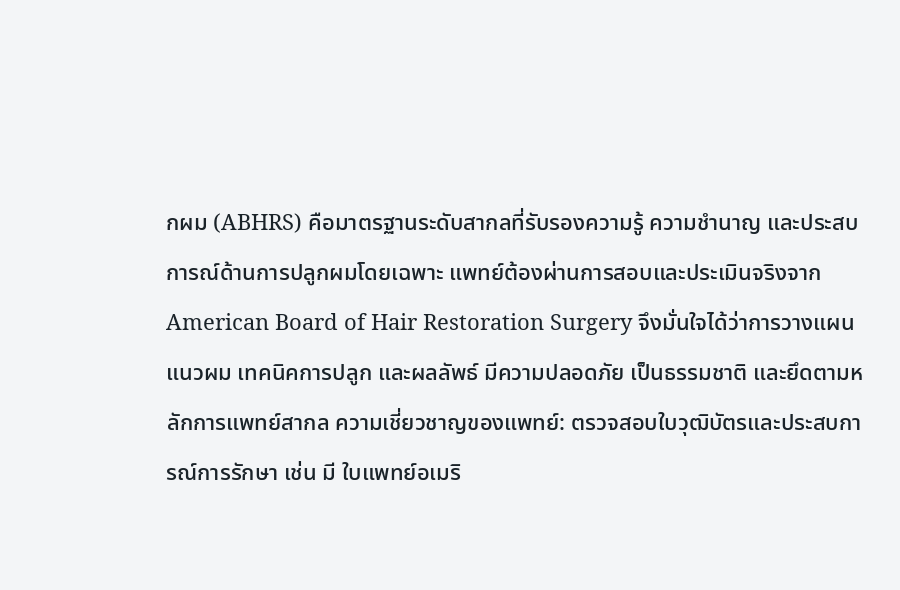กผม (ABHRS) คือมาตรฐานระดับสากลที่รับรองความรู้ ความชำนาญ และประสบการณ์ด้านการปลูกผมโดยเฉพาะ แพทย์ต้องผ่านการสอบและประเมินจริงจาก American Board of Hair Restoration Surgery จึงมั่นใจได้ว่าการวางแผนแนวผม เทคนิคการปลูก และผลลัพธ์ มีความปลอดภัย เป็นธรรมชาติ และยึดตามหลักการแพทย์สากล ความเชี่ยวชาญของแพทย์: ตรวจสอบใบวุฒิบัตรและประสบการณ์การรักษา เช่น มี ใบแพทย์อเมริ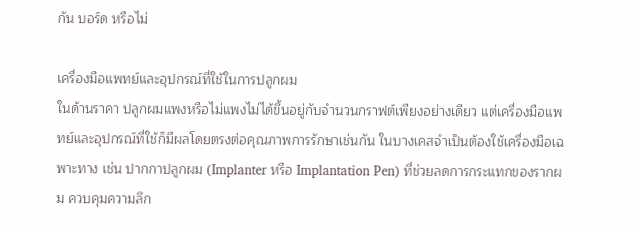กัน บอร์ด หรือไม่

เครื่องมือแพทย์และอุปกรณ์ที่ใช้ในการปลูกผม
ในด้านราคา ปลูกผมแพงหรือไม่แพงไม่ได้ขึ้นอยู่กับจำนวนกราฟต์เพียงอย่างเดียว แต่เครื่องมือแพทย์และอุปกรณ์ที่ใช้ก็มีผลโดยตรงต่อคุณภาพการรักษาเช่นกัน ในบางเคสจำเป็นต้องใช้เครื่องมือเฉพาะทาง เช่น ปากกาปลูกผม (Implanter หรือ Implantation Pen) ที่ช่วยลดการกระแทกของรากผม ควบคุมความลึก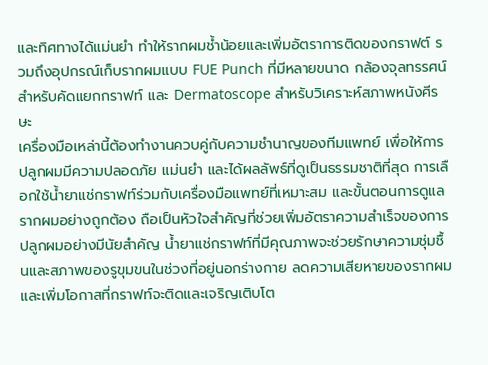และทิศทางได้แม่นยำ ทำให้รากผมช้ำน้อยและเพิ่มอัตราการติดของกราฟต์ รวมถึงอุปกรณ์เก็บรากผมแบบ FUE Punch ที่มีหลายขนาด กล้องจุลทรรศน์สำหรับคัดแยกกราฟท์ และ Dermatoscope สำหรับวิเคราะห์สภาพหนังศีรษะ
เครื่องมือเหล่านี้ต้องทำงานควบคู่กับความชำนาญของทีมแพทย์ เพื่อให้การปลูกผมมีความปลอดภัย แม่นยำ และได้ผลลัพธ์ที่ดูเป็นธรรมชาติที่สุด การเลือกใช้น้ำยาแช่กราฟท์ร่วมกับเครื่องมือแพทย์ที่เหมาะสม และขั้นตอนการดูแลรากผมอย่างถูกต้อง ถือเป็นหัวใจสำคัญที่ช่วยเพิ่มอัตราความสำเร็จของการปลูกผมอย่างมีนัยสำคัญ น้ำยาแช่กราฟท์ที่มีคุณภาพจะช่วยรักษาความชุ่มชื้นและสภาพของรูขุมขนในช่วงที่อยู่นอกร่างกาย ลดความเสียหายของรากผม และเพิ่มโอกาสที่กราฟท์จะติดและเจริญเติบโต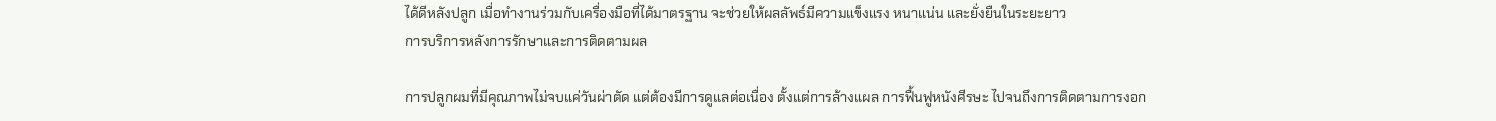ได้ดีหลังปลูก เมื่อทำงานร่วมกับเครื่องมือที่ได้มาตรฐาน จะช่วยให้ผลลัพธ์มีความแข็งแรง หนาแน่น และยั่งยืนในระยะยาว
การบริการหลังการรักษาและการติดตามผล

การปลูกผมที่มีคุณภาพไม่จบแค่วันผ่าตัด แต่ต้องมีการดูแลต่อเนื่อง ตั้งแต่การล้างแผล การฟื้นฟูหนังศีรษะ ไปจนถึงการติดตามการงอก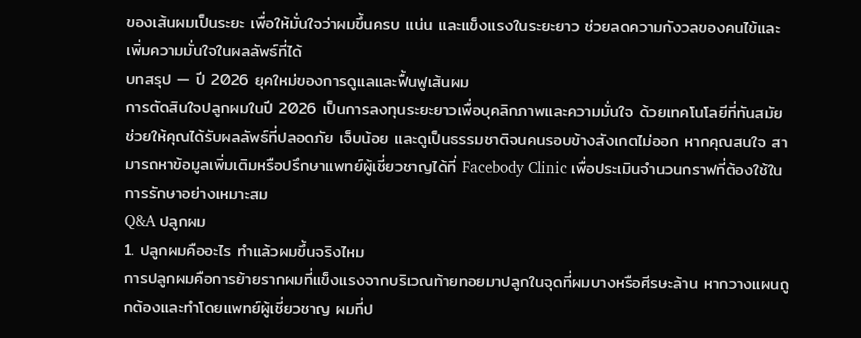ของเส้นผมเป็นระยะ เพื่อให้มั่นใจว่าผมขึ้นครบ แน่น และแข็งแรงในระยะยาว ช่วยลดความกังวลของคนไข้และเพิ่มความมั่นใจในผลลัพธ์ที่ได้
บทสรุป — ปี 2026 ยุคใหม่ของการดูแลและฟื้นฟูเส้นผม
การตัดสินใจปลูกผมในปี 2026 เป็นการลงทุนระยะยาวเพื่อบุคลิกภาพและความมั่นใจ ด้วยเทคโนโลยีที่ทันสมัย ช่วยให้คุณได้รับผลลัพธ์ที่ปลอดภัย เจ็บน้อย และดูเป็นธรรมชาติจนคนรอบข้างสังเกตไม่ออก หากคุณสนใจ สามารถหาข้อมูลเพิ่มเติมหรือปรึกษาแพทย์ผู้เชี่ยวชาญได้ที่ Facebody Clinic เพื่อประเมินจำนวนกราฟที่ต้องใช้ในการรักษาอย่างเหมาะสม
Q&A ปลูกผม
1. ปลูกผมคืออะไร ทำแล้วผมขึ้นจริงไหม
การปลูกผมคือการย้ายรากผมที่แข็งแรงจากบริเวณท้ายทอยมาปลูกในจุดที่ผมบางหรือศีรษะล้าน หากวางแผนถูกต้องและทำโดยแพทย์ผู้เชี่ยวชาญ ผมที่ป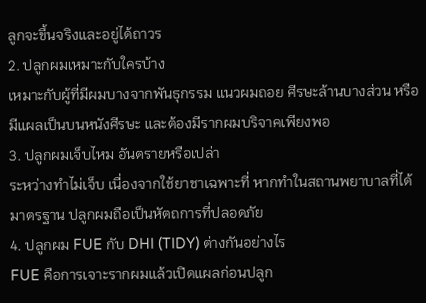ลูกจะขึ้นจริงและอยู่ได้ถาวร
2. ปลูกผมเหมาะกับใครบ้าง
เหมาะกับผู้ที่มีผมบางจากพันธุกรรม แนวผมถอย ศีรษะล้านบางส่วน หรือมีแผลเป็นบนหนังศีรษะ และต้องมีรากผมบริจาคเพียงพอ
3. ปลูกผมเจ็บไหม อันตรายหรือเปล่า
ระหว่างทำไม่เจ็บ เนื่องจากใช้ยาชาเฉพาะที่ หากทำในสถานพยาบาลที่ได้มาตรฐาน ปลูกผมถือเป็นหัตถการที่ปลอดภัย
4. ปลูกผม FUE กับ DHI (TIDY) ต่างกันอย่างไร
FUE คือการเจาะรากผมแล้วเปิดแผลก่อนปลูก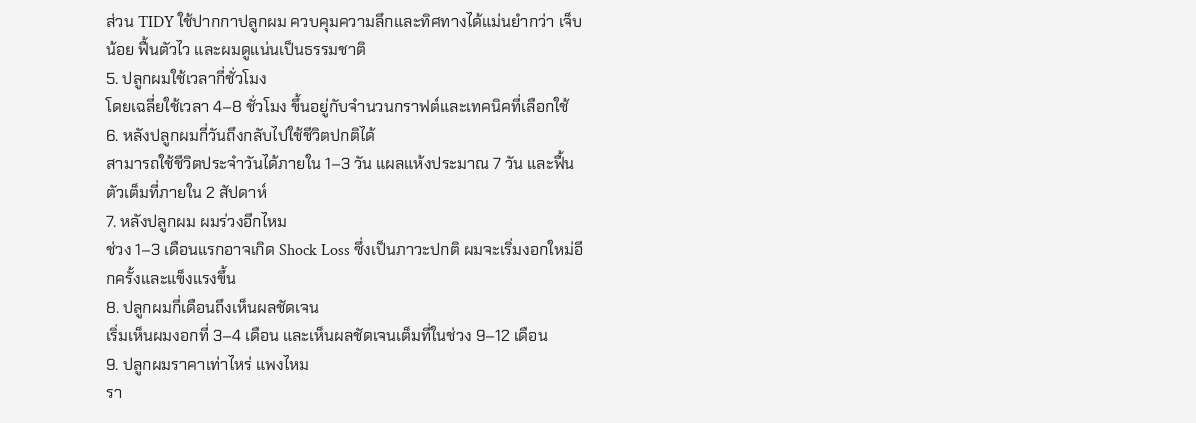ส่วน TIDY ใช้ปากกาปลูกผม ควบคุมความลึกและทิศทางได้แม่นยำกว่า เจ็บน้อย ฟื้นตัวไว และผมดูแน่นเป็นธรรมชาติ
5. ปลูกผมใช้เวลากี่ชั่วโมง
โดยเฉลี่ยใช้เวลา 4–8 ชั่วโมง ขึ้นอยู่กับจำนวนกราฟต์และเทคนิคที่เลือกใช้
6. หลังปลูกผมกี่วันถึงกลับไปใช้ชีวิตปกติได้
สามารถใช้ชีวิตประจำวันได้ภายใน 1–3 วัน แผลแห้งประมาณ 7 วัน และฟื้นตัวเต็มที่ภายใน 2 สัปดาห์
7. หลังปลูกผม ผมร่วงอีกไหม
ช่วง 1–3 เดือนแรกอาจเกิด Shock Loss ซึ่งเป็นภาวะปกติ ผมจะเริ่มงอกใหม่อีกครั้งและแข็งแรงขึ้น
8. ปลูกผมกี่เดือนถึงเห็นผลชัดเจน
เริ่มเห็นผมงอกที่ 3–4 เดือน และเห็นผลชัดเจนเต็มที่ในช่วง 9–12 เดือน
9. ปลูกผมราคาเท่าไหร่ แพงไหม
รา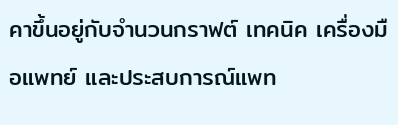คาขึ้นอยู่กับจำนวนกราฟต์ เทคนิค เครื่องมือแพทย์ และประสบการณ์แพท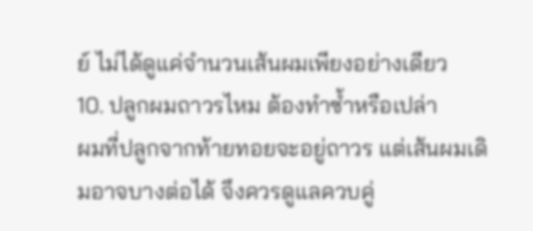ย์ ไม่ได้ดูแค่จำนวนเส้นผมเพียงอย่างเดียว
10. ปลูกผมถาวรไหม ต้องทำซ้ำหรือเปล่า
ผมที่ปลูกจากท้ายทอยจะอยู่ถาวร แต่เส้นผมเดิมอาจบางต่อได้ จึงควรดูแลควบคู่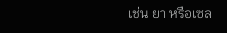เช่น ยา หรือเซล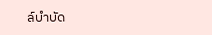ล์บำบัด